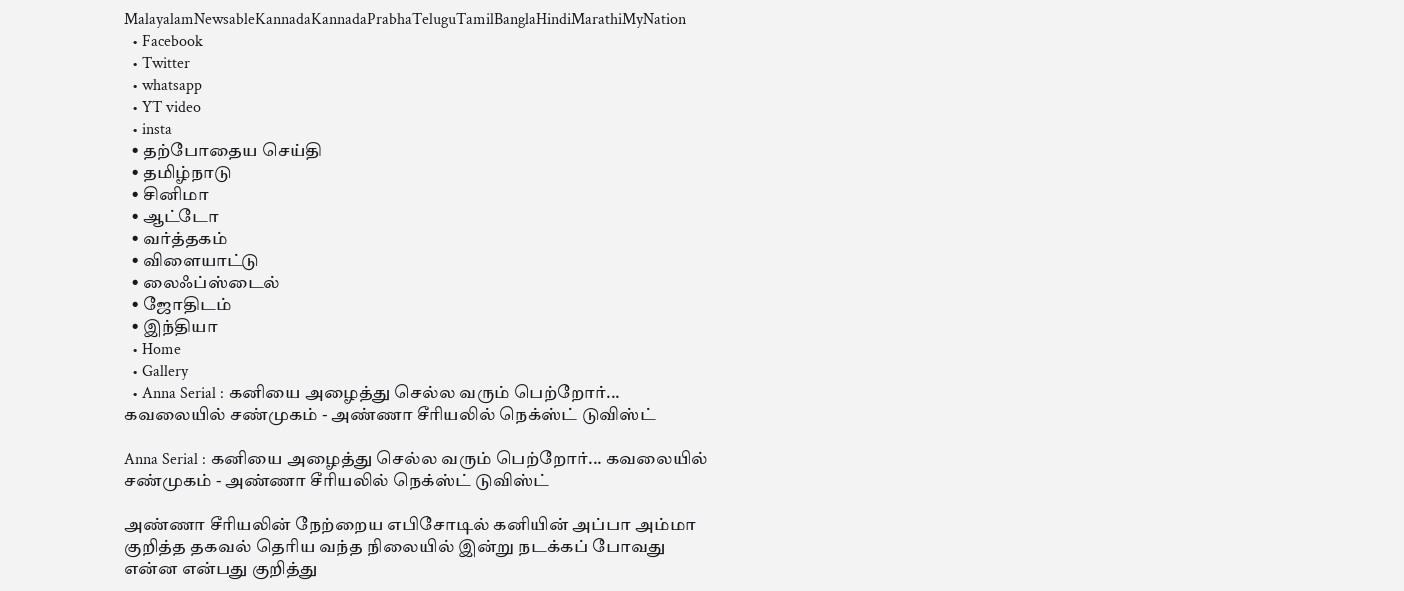MalayalamNewsableKannadaKannadaPrabhaTeluguTamilBanglaHindiMarathiMyNation
  • Facebook
  • Twitter
  • whatsapp
  • YT video
  • insta
  • தற்போதைய செய்தி
  • தமிழ்நாடு
  • சினிமா
  • ஆட்டோ
  • வர்த்தகம்
  • விளையாட்டு
  • லைஃப்ஸ்டைல்
  • ஜோதிடம்
  • இந்தியா
  • Home
  • Gallery
  • Anna Serial : கனியை அழைத்து செல்ல வரும் பெற்றோர்... கவலையில் சண்முகம் - அண்ணா சீரியலில் நெக்ஸ்ட் டுவிஸ்ட்

Anna Serial : கனியை அழைத்து செல்ல வரும் பெற்றோர்... கவலையில் சண்முகம் - அண்ணா சீரியலில் நெக்ஸ்ட் டுவிஸ்ட்

அண்ணா சீரியலின் நேற்றைய எபிசோடில் கனியின் அப்பா அம்மா குறித்த தகவல் தெரிய வந்த நிலையில் இன்று நடக்கப் போவது என்ன என்பது குறித்து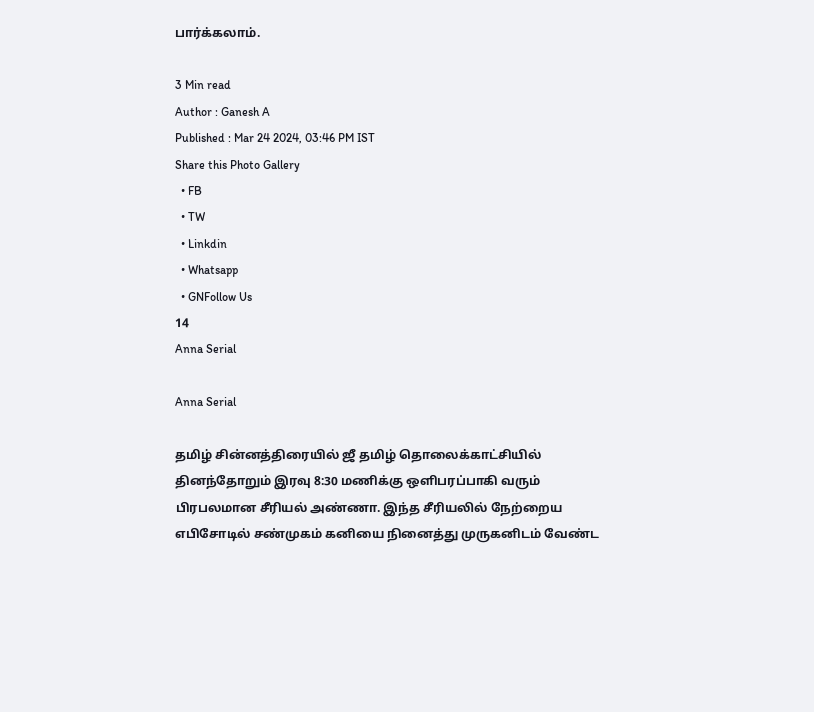பார்க்கலாம்.

3 Min read
Author : Ganesh A
Published : Mar 24 2024, 03:46 PM IST
Share this Photo Gallery
  • FB
  • TW
  • Linkdin
  • Whatsapp
  • GNFollow Us
14
Anna Serial

Anna Serial

தமிழ் சின்னத்திரையில் ஜீ தமிழ் தொலைக்காட்சியில் தினந்தோறும் இரவு 8:30 மணிக்கு ஒளிபரப்பாகி வரும் பிரபலமான சீரியல் அண்ணா. இந்த சீரியலில் நேற்றைய எபிசோடில் சண்முகம் கனியை நினைத்து முருகனிடம் வேண்ட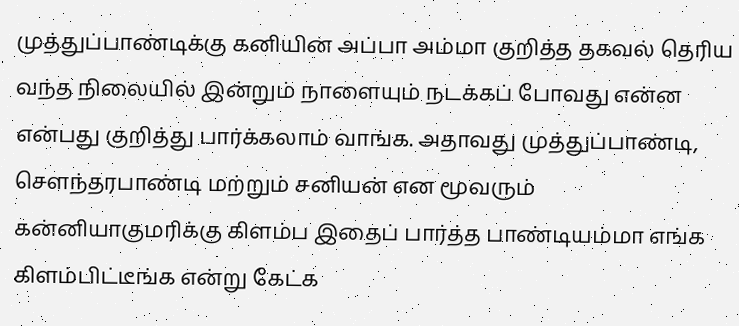முத்துப்பாண்டிக்கு கனியின் அப்பா அம்மா குறித்த தகவல் தெரிய வந்த நிலையில் இன்றும் நாளையும் நடக்கப் போவது என்ன என்பது குறித்து பார்க்கலாம் வாங்க. அதாவது முத்துப்பாண்டி, சௌந்தரபாண்டி மற்றும் சனியன் என மூவரும் கன்னியாகுமரிக்கு கிளம்ப இதைப் பார்த்த பாண்டியம்மா எங்க கிளம்பிட்டீங்க என்று கேட்க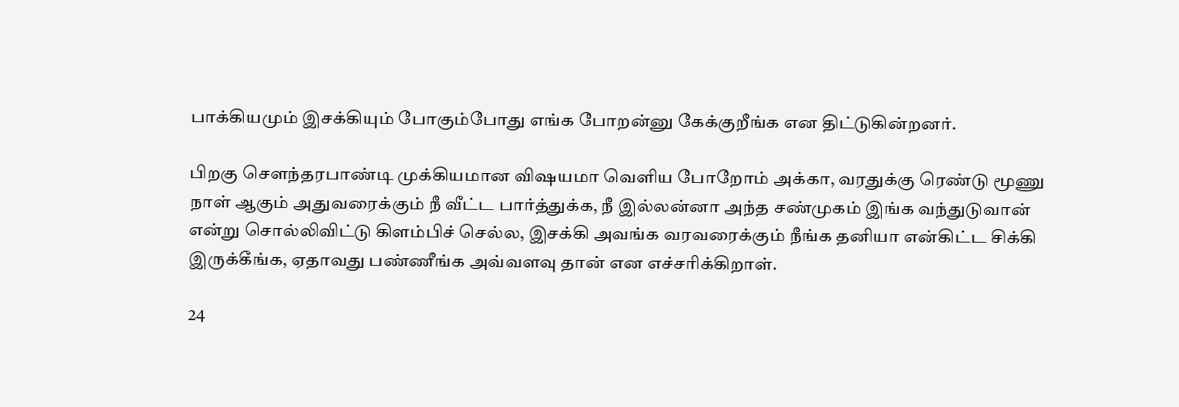பாக்கியமும் இசக்கியும் போகும்போது எங்க போறன்னு கேக்குறீங்க என திட்டுகின்றனர்.

பிறகு சௌந்தரபாண்டி முக்கியமான விஷயமா வெளிய போறோம் அக்கா, வரதுக்கு ரெண்டு மூணு நாள் ஆகும் அதுவரைக்கும் நீ வீட்ட பார்த்துக்க, நீ இல்லன்னா அந்த சண்முகம் இங்க வந்துடுவான் என்று சொல்லிவிட்டு கிளம்பிச் செல்ல, இசக்கி அவங்க வரவரைக்கும் நீங்க தனியா என்கிட்ட சிக்கி இருக்கீங்க, ஏதாவது பண்ணீங்க அவ்வளவு தான் என எச்சரிக்கிறாள்.

24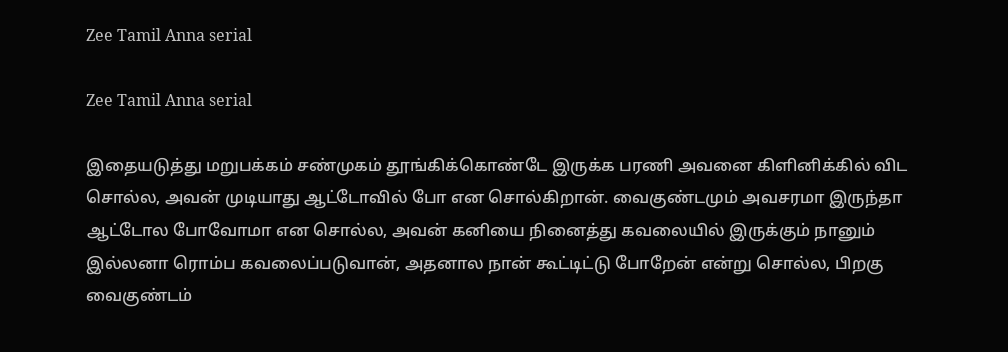Zee Tamil Anna serial

Zee Tamil Anna serial

இதையடுத்து மறுபக்கம் சண்முகம் தூங்கிக்கொண்டே இருக்க பரணி அவனை கிளினிக்கில் விட சொல்ல, அவன் முடியாது ஆட்டோவில் போ என சொல்கிறான். வைகுண்டமும் அவசரமா இருந்தா ஆட்டோல போவோமா என சொல்ல, அவன் கனியை நினைத்து கவலையில் இருக்கும் நானும் இல்லனா ரொம்ப கவலைப்படுவான், அதனால நான் கூட்டிட்டு போறேன் என்று சொல்ல, பிறகு வைகுண்டம்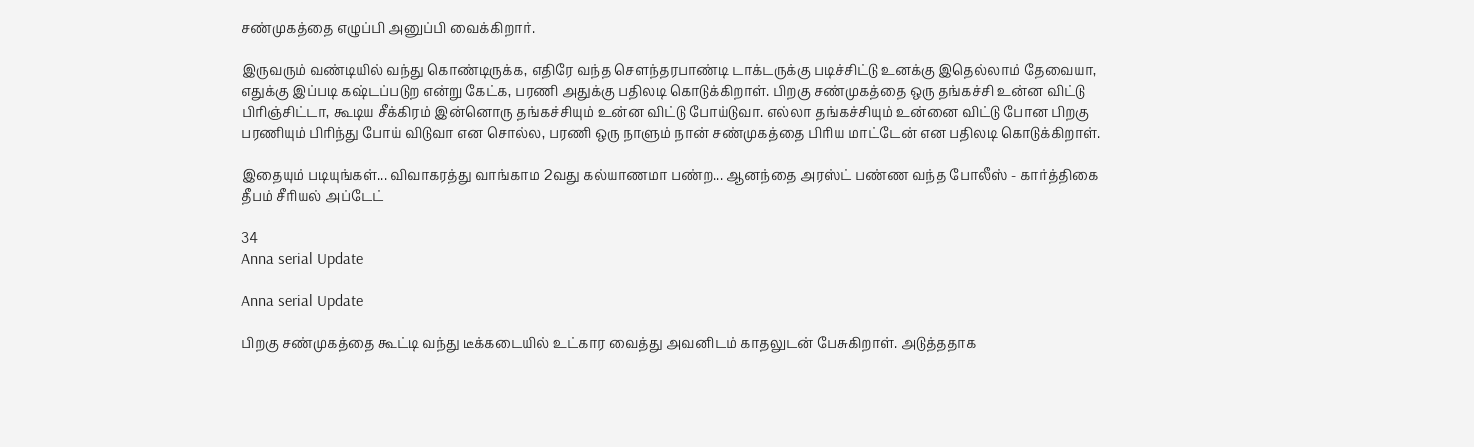சண்முகத்தை எழுப்பி அனுப்பி வைக்கிறார்.

இருவரும் வண்டியில் வந்து கொண்டிருக்க, எதிரே வந்த சௌந்தரபாண்டி டாக்டருக்கு படிச்சிட்டு உனக்கு இதெல்லாம் தேவையா, எதுக்கு இப்படி கஷ்டப்படுற என்று கேட்க, பரணி அதுக்கு பதிலடி கொடுக்கிறாள். பிறகு சண்முகத்தை ஒரு தங்கச்சி உன்ன விட்டு பிரிஞ்சிட்டா, கூடிய சீக்கிரம் இன்னொரு தங்கச்சியும் உன்ன விட்டு போய்டுவா. எல்லா தங்கச்சியும் உன்னை விட்டு போன பிறகு பரணியும் பிரிந்து போய் விடுவா என சொல்ல, பரணி ஒரு நாளும் நான் சண்முகத்தை பிரிய மாட்டேன் என பதிலடி கொடுக்கிறாள்.

இதையும் படியுங்கள்... விவாகரத்து வாங்காம 2வது கல்யாணமா பண்ற... ஆனந்தை அரஸ்ட் பண்ண வந்த போலீஸ் - கார்த்திகை தீபம் சீரியல் அப்டேட்

34
Anna serial Update

Anna serial Update

பிறகு சண்முகத்தை கூட்டி வந்து டீக்கடையில் உட்கார வைத்து அவனிடம் காதலுடன் பேசுகிறாள். அடுத்ததாக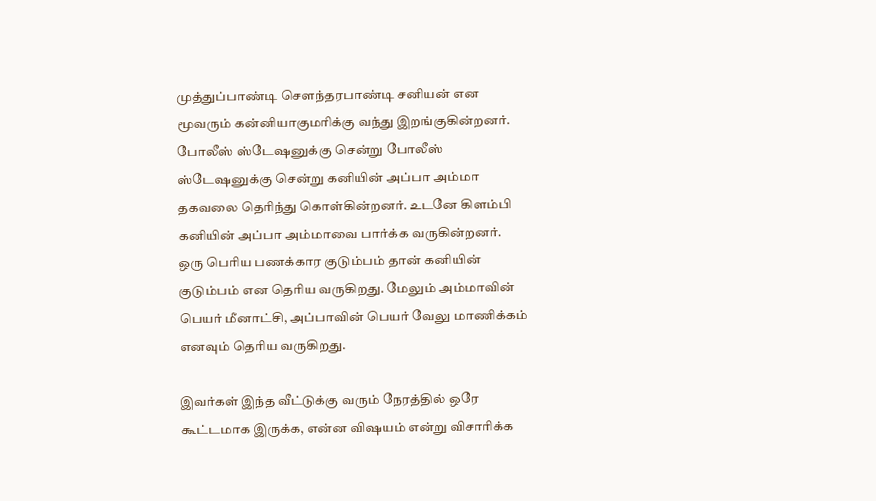முத்துப்பாண்டி சௌந்தரபாண்டி சனியன் என மூவரும் கன்னியாகுமரிக்கு வந்து இறங்குகின்றனர். போலீஸ் ஸ்டேஷனுக்கு சென்று போலீஸ் ஸ்டேஷனுக்கு சென்று கனியின் அப்பா அம்மா தகவலை தெரிந்து கொள்கின்றனர். உடனே கிளம்பி கனியின் அப்பா அம்மாவை பார்க்க வருகின்றனர். ஒரு பெரிய பணக்கார குடும்பம் தான் கனியின் குடும்பம் என தெரிய வருகிறது. மேலும் அம்மாவின் பெயர் மீனாட்சி, அப்பாவின் பெயர் வேலு மாணிக்கம் எனவும் தெரிய வருகிறது.

இவர்கள் இந்த வீட்டுக்கு வரும் நேரத்தில் ஒரே கூட்டமாக இருக்க, என்ன விஷயம் என்று விசாரிக்க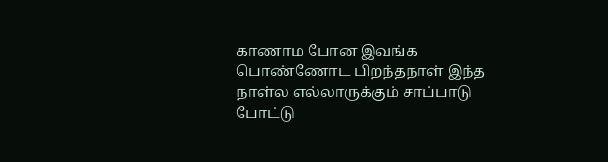காணாம போன இவங்க பொண்ணோட பிறந்தநாள் இந்த நாள்ல எல்லாருக்கும் சாப்பாடு போட்டு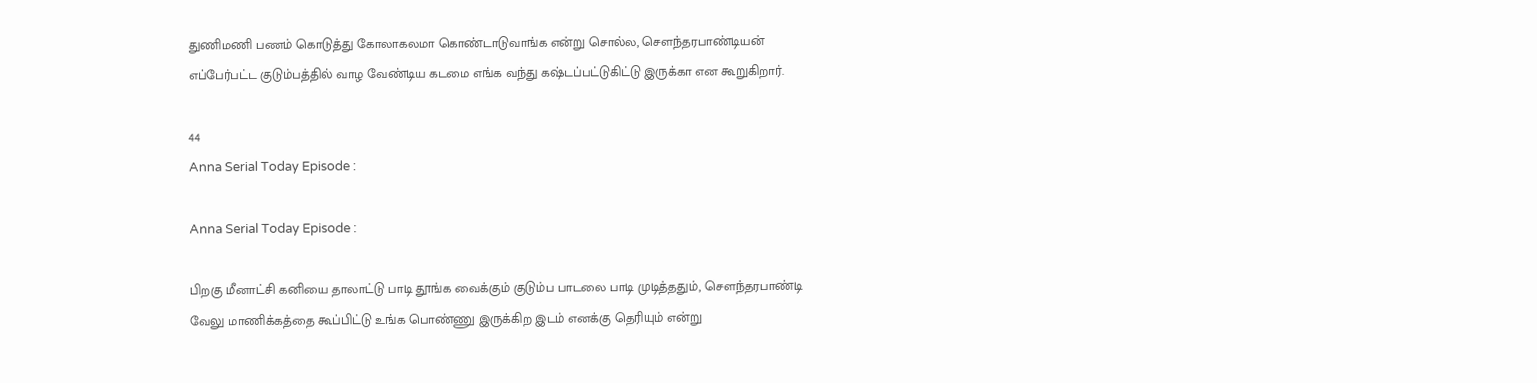துணிமணி பணம் கொடுத்து கோலாகலமா கொண்டாடுவாங்க என்று சொல்ல, சௌந்தரபாண்டியன் எப்பேர்பட்ட குடும்பத்தில் வாழ வேண்டிய கடமை எங்க வந்து கஷ்டப்பட்டுகிட்டு இருக்கா என கூறுகிறார்.

44
Anna Serial Today Episode :

Anna Serial Today Episode :

பிறகு மீனாட்சி கனியை தாலாட்டு பாடி தூங்க வைக்கும் குடும்ப பாடலை பாடி முடித்ததும், சௌந்தரபாண்டி வேலு மாணிக்கத்தை கூப்பிட்டு உங்க பொண்ணு இருக்கிற இடம் எனக்கு தெரியும் என்று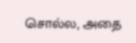சொல்ல, அதை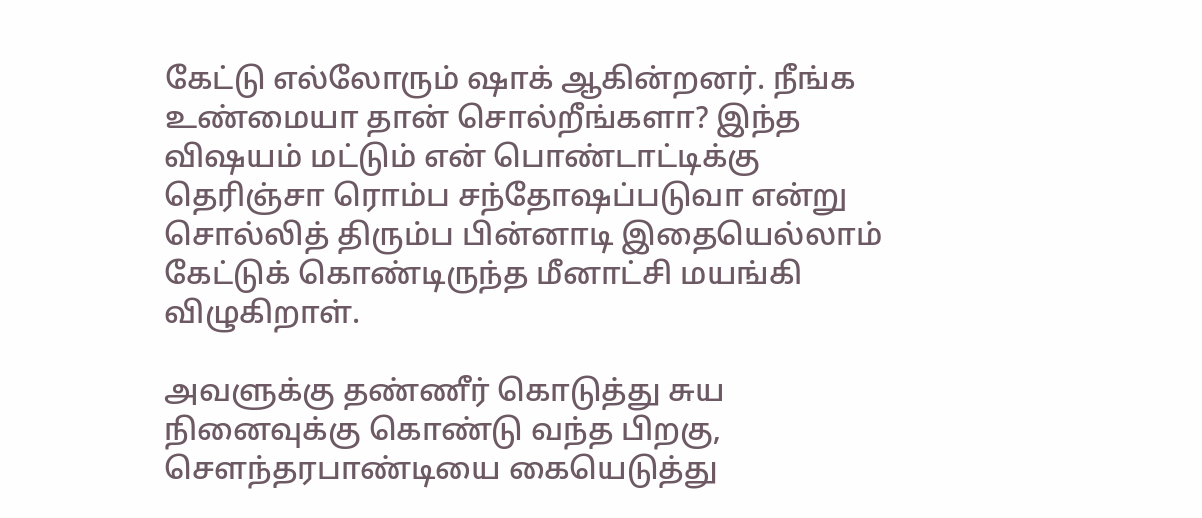கேட்டு எல்லோரும் ஷாக் ஆகின்றனர். நீங்க உண்மையா தான் சொல்றீங்களா? இந்த விஷயம் மட்டும் என் பொண்டாட்டிக்கு தெரிஞ்சா ரொம்ப சந்தோஷப்படுவா என்று சொல்லித் திரும்ப பின்னாடி இதையெல்லாம் கேட்டுக் கொண்டிருந்த மீனாட்சி மயங்கி விழுகிறாள்.

அவளுக்கு தண்ணீர் கொடுத்து சுய நினைவுக்கு கொண்டு வந்த பிறகு, சௌந்தரபாண்டியை கையெடுத்து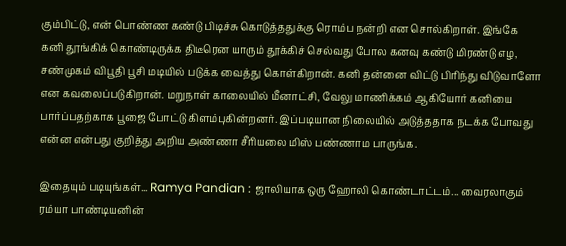கும்பிட்டு, என் பொண்ண கண்டு பிடிச்சு கொடுத்ததுக்கு ரொம்ப நன்றி என சொல்கிறாள். இங்கே கனி தூங்கிக் கொண்டிருக்க திடீரென யாரும் தூக்கிச் செல்வது போல கனவு கண்டு மிரண்டு எழ, சண்முகம் விபூதி பூசி மடியில் படுக்க வைத்து கொள்கிறான். கனி தன்னை விட்டு பிரிந்து விடுவாளோ என கவலைப்படுகிறான். மறுநாள் காலையில் மீனாட்சி, வேலு மாணிக்கம் ஆகியோர் கனியை பார்ப்பதற்காக பூஜை போட்டு கிளம்புகின்றனர். இப்படியான நிலையில் அடுத்ததாக நடக்க போவது என்ன என்பது குறித்து அறிய அண்ணா சீரியலை மிஸ் பண்ணாம பாருங்க.

இதையும் படியுங்கள்... Ramya Pandian : ஜாலியாக ஒரு ஹோலி கொண்டாட்டம்... வைரலாகும் ரம்யா பாண்டியனின்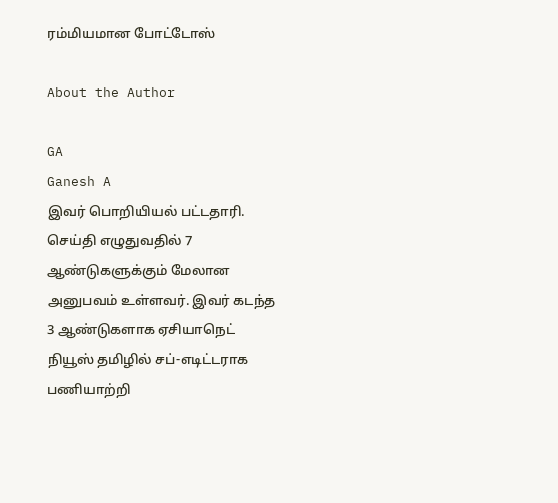ரம்மியமான போட்டோஸ்

About the Author

GA
Ganesh A
இவர் பொறியியல் பட்டதாரி. செய்தி எழுதுவதில் 7 ஆண்டுகளுக்கும் மேலான அனுபவம் உள்ளவர். இவர் கடந்த 3 ஆண்டுகளாக ஏசியாநெட் நியூஸ் தமிழில் சப்-எடிட்டராக பணியாற்றி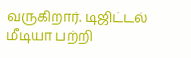வருகிறார். டிஜிட்டல் மீடியா பற்றி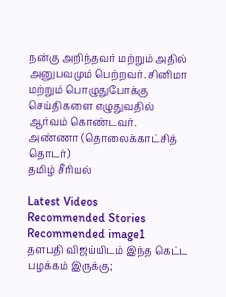நன்கு அறிந்தவர் மற்றும் அதில் அனுபவமும் பெற்றவர். சினிமா மற்றும் பொழுதுபோக்கு செய்திகளை எழுதுவதில் ஆர்வம் கொண்டவர்.
அண்ணா (தொலைக்காட்சித் தொடர்)
தமிழ் சீரியல்

Latest Videos
Recommended Stories
Recommended image1
தளபதி விஜய்யிடம் இந்த கெட்ட பழக்கம் இருக்கு;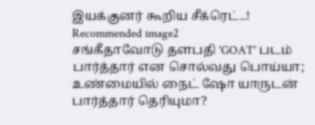இயக்குனர் கூறிய சீக்ரெட்..!
Recommended image2
சங்கீதாவோடு தளபதி 'GOAT' படம் பார்த்தார் என சொல்வது பொய்யா; உண்மையில் நைட் ஷோ யாருடன் பார்த்தார் தெரியுமா?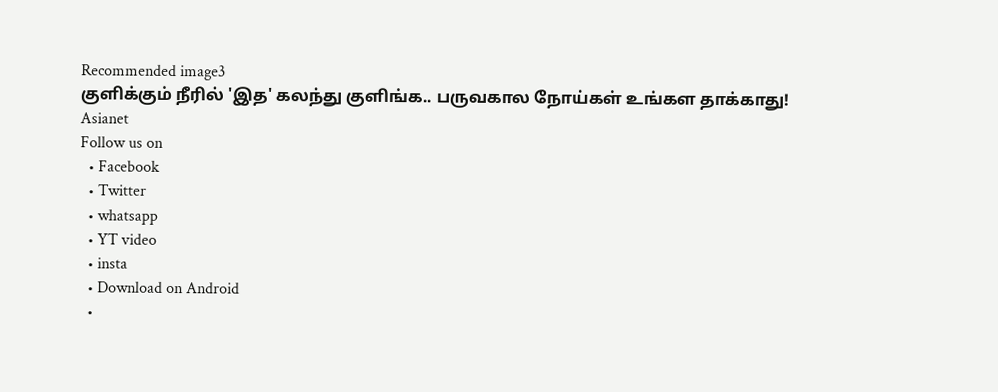Recommended image3
குளிக்கும் நீரில் 'இத' கலந்து குளிங்க.. பருவகால நோய்கள் உங்கள தாக்காது!
Asianet
Follow us on
  • Facebook
  • Twitter
  • whatsapp
  • YT video
  • insta
  • Download on Android
  •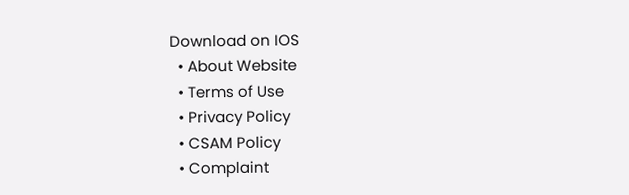Download on IOS
  • About Website
  • Terms of Use
  • Privacy Policy
  • CSAM Policy
  • Complaint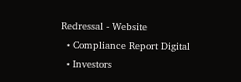Redressal - Website
  • Compliance Report Digital
  • Investors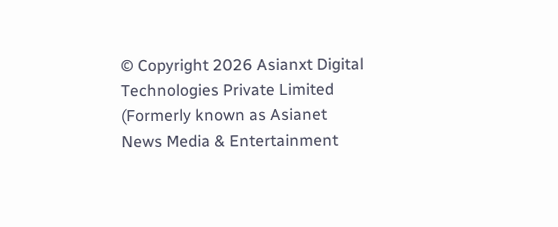© Copyright 2026 Asianxt Digital Technologies Private Limited (Formerly known as Asianet News Media & Entertainment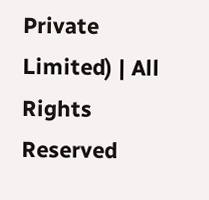Private Limited) | All Rights Reserved